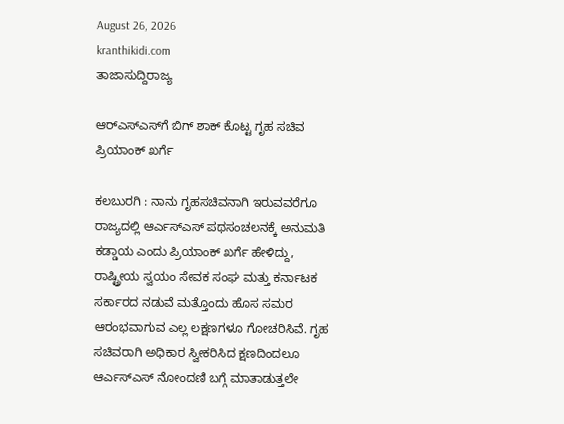August 26, 2026
kranthikidi.com
ತಾಜಾಸುದ್ದಿರಾಜ್ಯ

ಆರ್‌ಎಸ್‌ಎಸ್‌ಗೆ ಬಿಗ್ ಶಾಕ್ ಕೊಟ್ಟ ಗೃಹ ಸಚಿವ ಪ್ರಿಯಾಂಕ್ ಖರ್ಗೆ

ಕಲಬುರಗಿ : ನಾನು ಗೃಹಸಚಿವನಾಗಿ ಇರುವವರೆಗೂ ರಾಜ್ಯದಲ್ಲಿ ಆರ್ಎಸ್ಎಸ್ ಪಥಸಂಚಲನಕ್ಕೆ ಅನುಮತಿ ಕಡ್ಡಾಯ ಎಂದು ಪ್ರಿಯಾಂಕ್ ಖರ್ಗೆ ಹೇಳಿದ್ದು, ರಾಷ್ಟ್ರೀಯ ಸ್ವಯಂ ಸೇವಕ ಸಂಘ ಮತ್ತು ಕರ್ನಾಟಕ ಸರ್ಕಾರದ ನಡುವೆ ಮತ್ತೊಂದು ಹೊಸ ಸಮರ ಆರಂಭವಾಗುವ ಎಲ್ಲ ಲಕ್ಷಣಗಳೂ ಗೋಚರಿಸಿವೆ. ಗೃಹ ಸಚಿವರಾಗಿ ಅಧಿಕಾರ ಸ್ವೀಕರಿಸಿದ ಕ್ಷಣದಿಂದಲೂ ಆರ್ಎಸ್ಎಸ್ ನೋಂದಣಿ ಬಗ್ಗೆ ಮಾತಾಡುತ್ತಲೇ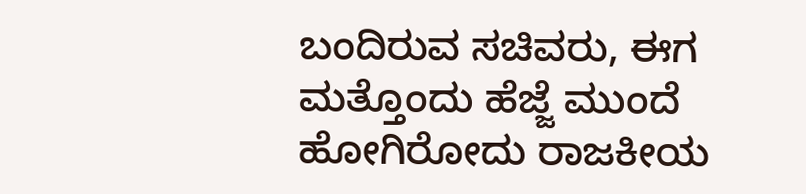ಬಂದಿರುವ ಸಚಿವರು, ಈಗ ಮತ್ತೊಂದು ಹೆಜ್ಜೆ ಮುಂದೆ ಹೋಗಿರೋದು ರಾಜಕೀಯ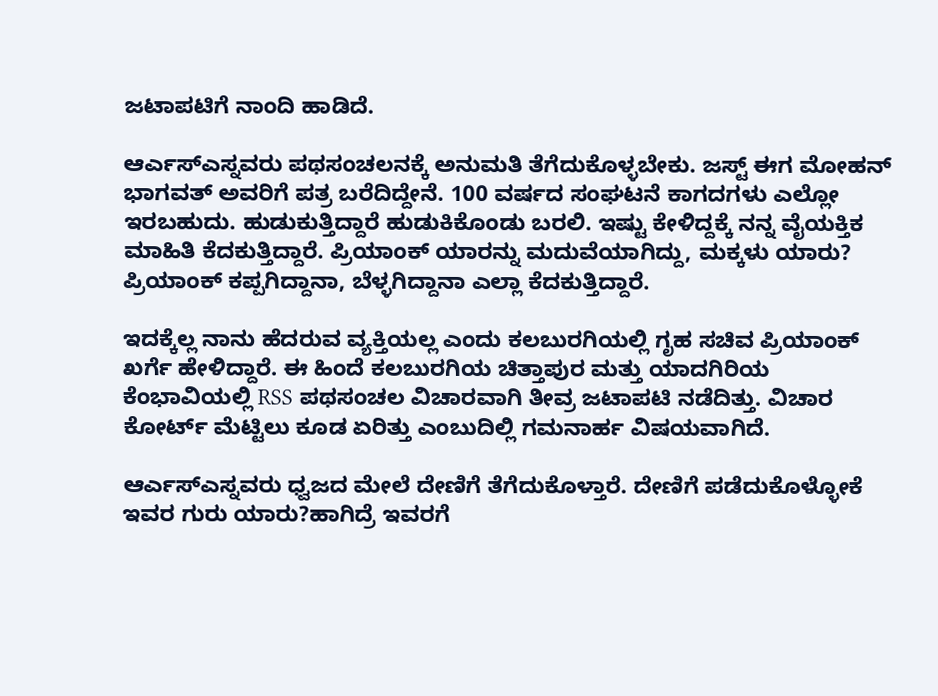ಜಟಾಪಟಿಗೆ ನಾಂದಿ ಹಾಡಿದೆ.

ಆರ್ಎಸ್ಎಸ್ನವರು ಪಥಸಂಚಲನಕ್ಕೆ ಅನುಮತಿ ತೆಗೆದುಕೊಳ್ಳಬೇಕು. ಜಸ್ಟ್ ಈಗ ಮೋಹನ್ ಭಾಗವತ್ ಅವರಿಗೆ ಪತ್ರ ಬರೆದಿದ್ದೇನೆ. 100 ವರ್ಷದ ಸಂಘಟನೆ ಕಾಗದಗಳು ಎಲ್ಲೋ ಇರಬಹುದು. ಹುಡುಕುತ್ತಿದ್ದಾರೆ ಹುಡುಕಿಕೊಂಡು ಬರಲಿ. ಇಷ್ಟು ಕೇಳಿದ್ದಕ್ಕೆ ನನ್ನ ವೈಯಕ್ತಿಕ ಮಾಹಿತಿ ಕೆದಕುತ್ತಿದ್ದಾರೆ. ಪ್ರಿಯಾಂಕ್ ಯಾರನ್ನು ಮದುವೆಯಾಗಿದ್ದು, ಮಕ್ಕಳು ಯಾರು? ಪ್ರಿಯಾಂಕ್ ಕಪ್ಪಗಿದ್ದಾನಾ, ಬೆಳ್ಳಗಿದ್ದಾನಾ ಎಲ್ಲಾ ಕೆದಕುತ್ತಿದ್ದಾರೆ.

ಇದಕ್ಕೆಲ್ಲ ನಾನು ಹೆದರುವ ವ್ಯಕ್ತಿಯಲ್ಲ ಎಂದು ಕಲಬುರಗಿಯಲ್ಲಿ ಗೃಹ ಸಚಿವ ಪ್ರಿಯಾಂಕ್ ಖರ್ಗೆ ಹೇಳಿದ್ದಾರೆ. ಈ ಹಿಂದೆ ಕಲಬುರಗಿಯ ಚಿತ್ತಾಪುರ ಮತ್ತು ಯಾದಗಿರಿಯ ಕೆಂಭಾವಿಯಲ್ಲಿ RSS ಪಥಸಂಚಲ ವಿಚಾರವಾಗಿ ತೀವ್ರ ಜಟಾಪಟಿ ನಡೆದಿತ್ತು. ವಿಚಾರ ಕೋರ್ಟ್ ಮೆಟ್ಟಿಲು ಕೂಡ ಏರಿತ್ತು ಎಂಬುದಿಲ್ಲಿ ಗಮನಾರ್ಹ ವಿಷಯವಾಗಿದೆ.

ಆರ್ಎಸ್ಎಸ್ನವರು ಧ್ವಜದ ಮೇಲೆ ದೇಣಿಗೆ ತೆಗೆದುಕೊಳ್ತಾರೆ. ದೇಣಿಗೆ ಪಡೆದುಕೊಳ್ಳೋಕೆ ಇವರ ಗುರು ಯಾರು?ಹಾಗಿದ್ರೆ ಇವರಗೆ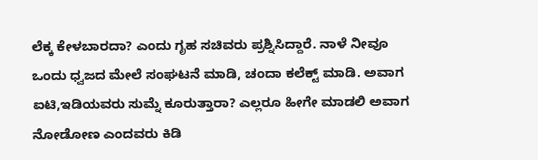ಲೆಕ್ಕ ಕೇಳಬಾರದಾ? ಎಂದು ಗೃಹ ಸಚಿವರು ಪ್ರಶ್ನಿಸಿದ್ದಾರೆ. ನಾಳೆ ನೀವೂ ಒಂದು ಧ್ವಜದ ಮೇಲೆ ಸಂಘಟನೆ ಮಾಡಿ, ಚಂದಾ ಕಲೆಕ್ಟ್‌ ಮಾಡಿ. ಅವಾಗ ಐಟಿ,ಇಡಿಯವರು ಸುಮ್ನೆ ಕೂರುತ್ತಾರಾ? ಎಲ್ಲರೂ ಹೀಗೇ ಮಾಡಲಿ ಅವಾಗ ನೋಡೋಣ ಎಂದವರು ಕಿಡಿ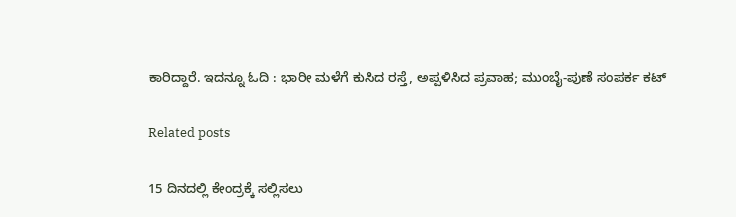ಕಾರಿದ್ದಾರೆ. ಇದನ್ನೂ ಓದಿ : ಭಾರೀ ಮಳೆಗೆ ಕುಸಿದ ರಸ್ತೆ, ಅಪ್ಪಳಿಸಿದ ಪ್ರವಾಹ; ಮುಂಬೈ-ಪುಣೆ ಸಂಪರ್ಕ ಕಟ್‌

Related posts

15 ದಿನದಲ್ಲಿ ಕೇಂದ್ರಕ್ಕೆ ಸಲ್ಲಿಸಲು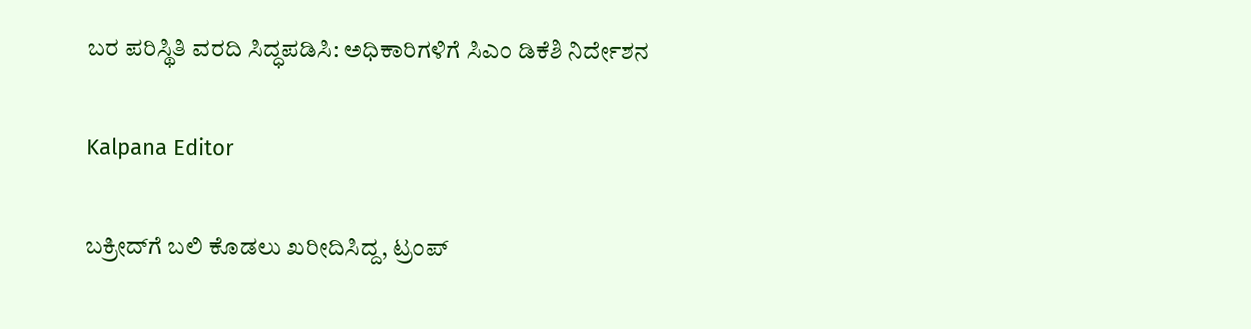ಬರ ಪರಿಸ್ಥಿತಿ ವರದಿ ಸಿದ್ಧಪಡಿಸಿ: ಅಧಿಕಾರಿಗಳಿಗೆ ಸಿಎಂ ಡಿಕೆಶಿ ನಿರ್ದೇಶನ

Kalpana Editor

ಬಕ್ರೀದ್‌ಗೆ ಬಲಿ ಕೊಡಲು ಖರೀದಿಸಿದ್ದ, ಟ್ರಂಪ್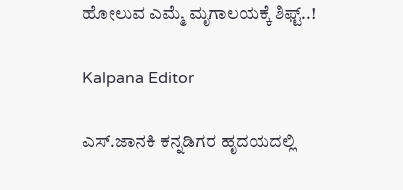ಹೋಲುವ ಎಮ್ಮೆ ಮೃಗಾಲಯಕ್ಕೆ ಶಿಫ್ಟ್..!

Kalpana Editor

ಎಸ್.ಜಾನಕಿ ಕನ್ನಡಿಗರ ಹೃದಯದಲ್ಲಿ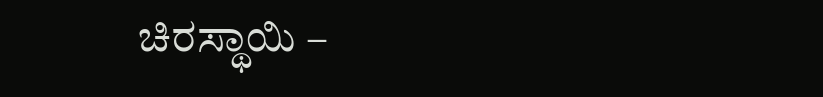ಚಿರಸ್ಥಾಯಿ –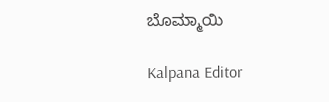ಬೊಮ್ಮಾಯಿ

Kalpana Editor